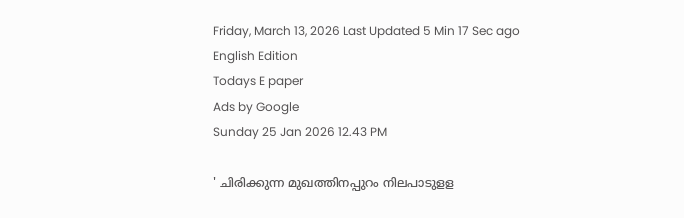Friday, March 13, 2026 Last Updated 5 Min 17 Sec ago English Edition
Todays E paper
Ads by Google
Sunday 25 Jan 2026 12.43 PM

' ചിരിക്കുന്ന മുഖത്തിനപ്പുറം നിലപാടുളള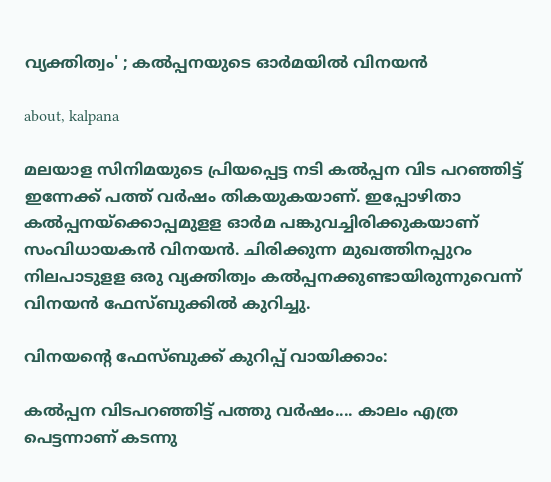വ്യക്തിത്വം' ; കല്‍പ്പനയുടെ ഓര്‍മയില്‍ വിനയന്‍

about, kalpana

മലയാള സിനിമയുടെ പ്രിയപ്പെട്ട നടി കല്‍പ്പന വിട പറഞ്ഞിട്ട് ഇന്നേക്ക് പത്ത് വര്‍ഷം തികയുകയാണ്. ഇപ്പോഴിതാ കല്‍പ്പനയ്‌ക്കൊപ്പമുളള ഓര്‍മ പങ്കുവച്ചിരിക്കുകയാണ് സംവിധായകന്‍ വിനയന്‍. ചിരിക്കുന്ന മുഖത്തിനപ്പുറം നിലപാടുളള ഒരു വ്യക്തിത്വം കല്‍പ്പനക്കുണ്ടായിരുന്നുവെന്ന് വിനയന്‍ ഫേസ്ബുക്കില്‍ കുറിച്ചു.

വിനയന്റെ ഫേസ്ബുക്ക് കുറിപ്പ് വായിക്കാം:

കൽപ്പന വിടപറഞ്ഞിട്ട് പത്തു വർഷം.... കാലം എത്ര പെട്ടന്നാണ് കടന്നു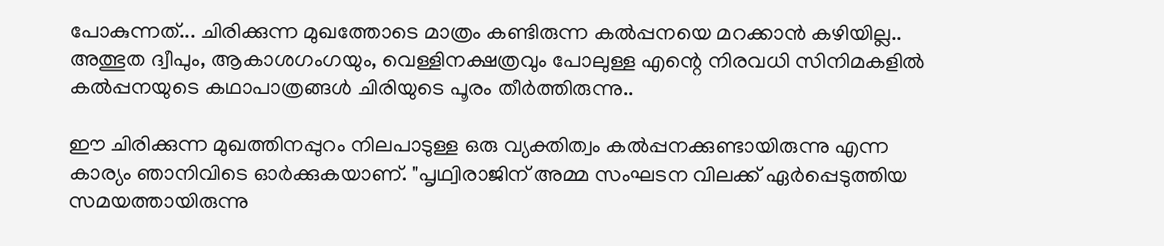പോകുന്നത്... ചിരിക്കുന്ന മുഖത്തോടെ മാത്രം കണ്ടിരുന്ന കൽപ്പനയെ മറക്കാൻ കഴിയില്ല.. അത്ഭുത ദ്വീപും, ആകാശഗംഗയും, വെള്ളിനക്ഷത്രവും പോലുള്ള എന്റെ നിരവധി സിനിമകളിൽ കൽപ്പനയുടെ കഥാപാത്രങ്ങൾ ചിരിയുടെ പൂരം തീർത്തിരുന്നു..

ഈ ചിരിക്കുന്ന മുഖത്തിനപ്പുറം നിലപാടുള്ള ഒരു വ്യക്തിത്വം കൽപ്പനക്കുണ്ടായിരുന്നു എന്ന കാര്യം ഞാനിവിടെ ഓർക്കുകയാണ്. "പൃഥ്വിരാജിന് അമ്മ സംഘടന വിലക്ക് ഏർപ്പെടുത്തിയ സമയത്തായിരുന്നു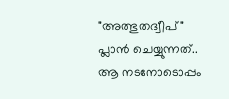"അത്ഭുതദ്വീപ്" പ്ലാൻ ചെയ്യുന്നത്.. ആ നടനോടൊപ്പം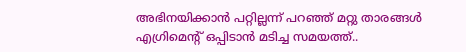അഭിനയിക്കാൻ പറ്റില്ലന്ന് പറഞ്ഞ് മറ്റു താരങ്ങൾ എഗ്രിമെന്റ് ഒപ്പിടാൻ മടിച്ച സമയത്ത്..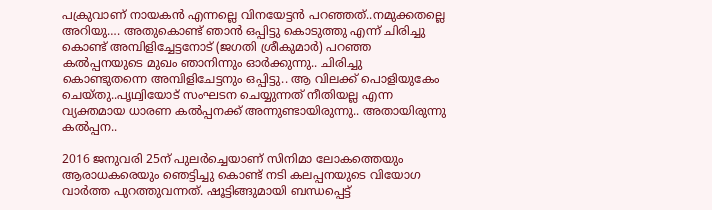പക്രുവാണ് നായകൻ എന്നല്ലെ വിനയേട്ടൻ പറഞ്ഞത്..നമുക്കതല്ലെ അറിയു…. അതുകൊണ്ട് ഞാൻ ഒപ്പിട്ടു കൊടുത്തു എന്ന് ചിരിച്ചു കൊണ്ട് അമ്പിളിച്ചേട്ടനോട് (ജഗതി ശ്രീകുമാർ) പറഞ്ഞ കൽപ്പനയുടെ മുഖം ഞാനിന്നും ഓർക്കുന്നു.. ചിരിച്ചു കൊണ്ടുതന്നെ അമ്പിളിചേട്ടനും ഒപ്പിട്ടു.. ആ വിലക്ക് പൊളിയുകേം ചെയ്തു..പൃഥ്വിയോട് സംഘടന ചെയ്യുന്നത് നീതിയല്ല എന്ന വ്യക്തമായ ധാരണ കൽപ്പനക്ക് അന്നുണ്ടായിരുന്നു.. അതായിരുന്നു കൽപ്പന..

2016 ജനുവരി 25ന് പുലര്‍ച്ചെയാണ് സിനിമാ ലോകത്തെയും ആരാധകരെയും ഞെട്ടിച്ചു കൊണ്ട് നടി കലപ്പനയുടെ വിയോഗ വാര്‍ത്ത പുറത്തുവന്നത്. ഷൂട്ടിങ്ങുമായി ബന്ധപ്പെട്ട്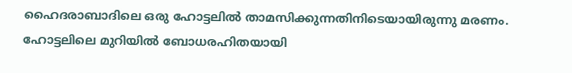ഹൈദരാബാദിലെ ഒരു ഹോട്ടലില്‍ താമസിക്കുന്നതിനിടെയായിരുന്നു മരണം. ഹോട്ടലിലെ മുറിയില്‍ ബോധരഹിതയായി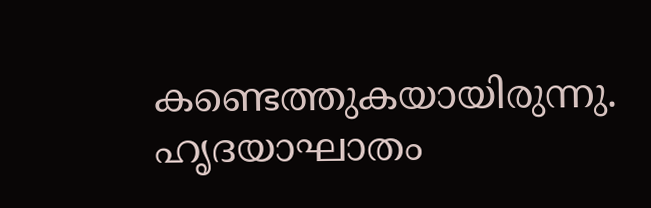കണ്ടെത്തുകയായിരുന്നു. ഹൃദയാഘാതം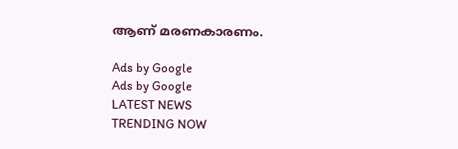ആണ് മരണകാരണം.

Ads by Google
Ads by Google
LATEST NEWS
TRENDING NOW